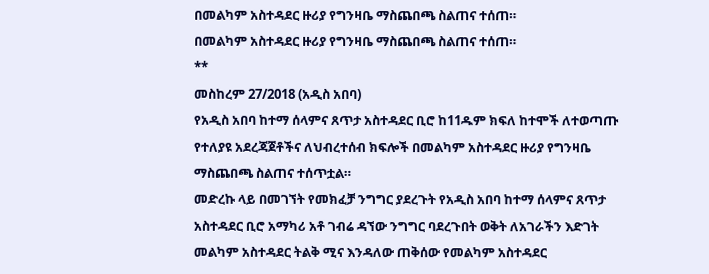በመልካም አስተዳደር ዙሪያ የግንዛቤ ማስጨበጫ ስልጠና ተሰጠ።
በመልካም አስተዳደር ዙሪያ የግንዛቤ ማስጨበጫ ስልጠና ተሰጠ።
**
መስከረም 27/2018 (አዲስ አበባ)
የአዲስ አበባ ከተማ ሰላምና ጸጥታ አስተዳደር ቢሮ ከ11ዱም ክፍለ ከተሞች ለተወጣጡ የተለያዩ አደረጃጀቶችና ለህብረተሰብ ክፍሎች በመልካም አስተዳደር ዙሪያ የግንዛቤ ማስጨበጫ ስልጠና ተሰጥቷል።
መድረኩ ላይ በመገኘት የመክፈቻ ንግግር ያደረጉት የአዲስ አበባ ከተማ ሰላምና ጸጥታ አስተዳደር ቢሮ አማካሪ አቶ ገብሬ ዳኘው ንግግር ባደረጉበት ወቅት ለአገራችን እድገት መልካም አስተዳደር ትልቅ ሚና እንዳለው ጠቅሰው የመልካም አስተዳደር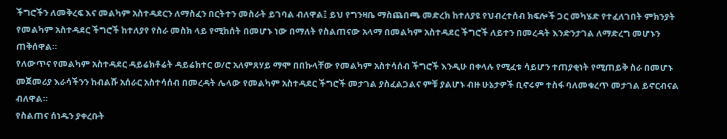ችግሮችን ለመቅረፍ እና መልካም አስተዳደርን ለማስፈን በርትተን መስራት ይገባል ብለዋል፤ ይህ የግንዛቤ ማስጨበጫ መድረክ ከተለያዩ የህብረተሰብ ክፍሎች ጋር መካሄድ የተፈለገበት ምክንያት የመልካም አስተዳደር ችግሮች ከተለያየ የስራ መስክ ላይ የሚከሰት በመሆኑ ነው በማለት የስልጠናው አላማ በመልካም አስተዳደር ችግሮች ለይተን በመረዳት እንድንታገል ለማድረግ መሆኑን ጠቅሰዋል።
የለውጥና የመልካም አስተዳደር ዳይሬክቶሬት ዳይሬክተር ወ/ሮ አለምጸሃይ ማሞ በበኩላቸው የመልካም አስተሳሰብ ችግሮች እንዲሁ በቀላሉ የሚፈቱ ሳይሆን ተጠያቂነት የሚጠይቅ ስራ በመሆኑ መጀመሪያ እራሳችንን ከብልሹ አሰራር አስተሳሰብ በመረዳት ሌላው የመልካም አስተዳደር ችግሮች መታገል ያስፈልጋልና ምቹ ያልሆኑ ብዙ ሁኔታዎች ቢኖሩም ተስፋ ባለመቁረጥ መታገል ይኖርብናል ብለዋል።
የስልጠና ሰነዱን ያቀረቡት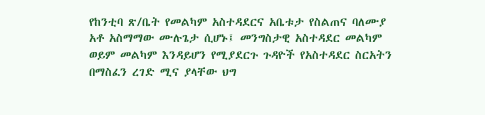የከንቲባ ጽ/ቤት የመልካም አስተዳደርና አቤቱታ የስልጠና ባለሙያ አቶ አስማማው ሙሉጌታ ሲሆኑ፤ መንግስታዊ አስተዳደር መልካም ወይም መልካም እንዳይሆን የሚያደርጉ ጉዳዮች የአስተዳደር ስርአትን በማስፈን ረገድ ሚና ያላቸው ህግ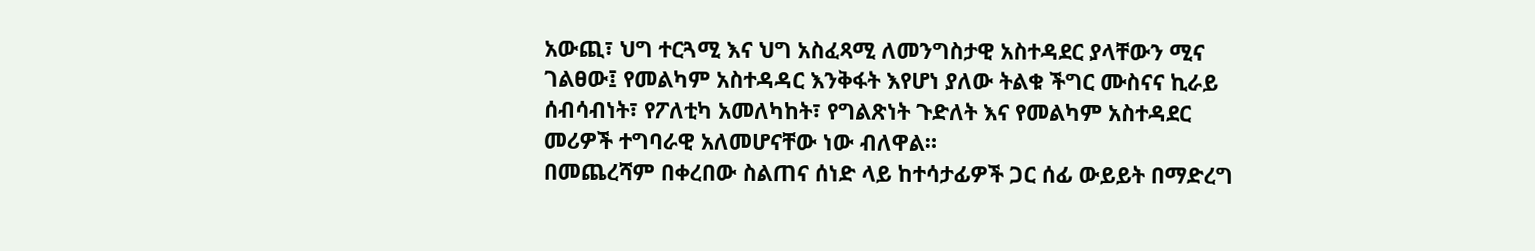አውጪ፣ ህግ ተርጓሚ እና ህግ አስፈጻሚ ለመንግስታዊ አስተዳደር ያላቸውን ሚና ገልፀው፤ የመልካም አስተዳዳር እንቅፋት እየሆነ ያለው ትልቁ ችግር ሙስናና ኪራይ ሰብሳብነት፣ የፖለቲካ አመለካከት፣ የግልጽነት ጉድለት እና የመልካም አስተዳደር መሪዎች ተግባራዊ አለመሆናቸው ነው ብለዋል።
በመጨረሻም በቀረበው ስልጠና ሰነድ ላይ ከተሳታፊዎች ጋር ሰፊ ውይይት በማድረግ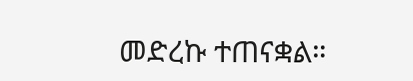መድረኩ ተጠናቋል።